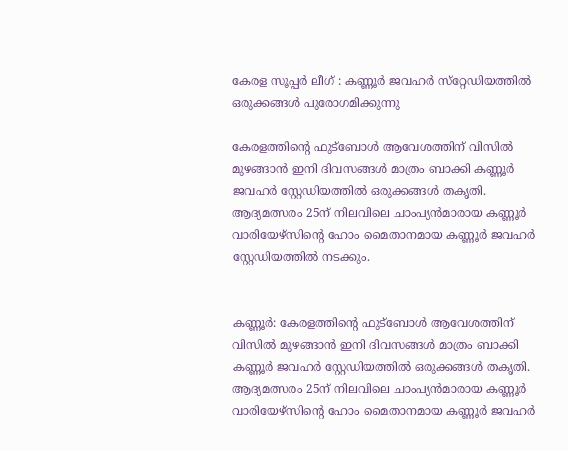കേരള സൂപ്പര്‍ ലീഗ് : കണ്ണൂര്‍ ജവഹര്‍ സ്‌റ്റേഡിയത്തില്‍ ഒരുക്കങ്ങൾ പുരോഗമിക്കുന്നു

കേരളത്തിന്റെ ഫുട്‌ബോള്‍ ആവേശത്തിന് വിസില്‍ മുഴങ്ങാന്‍ ഇനി ദിവസങ്ങള്‍ മാത്രം ബാക്കി കണ്ണൂര്‍ ജവഹര്‍ സ്റ്റേഡിയത്തില്‍ ഒരുക്കങ്ങള്‍ തകൃതി. ആദ്യമത്സരം 25ന് നിലവിലെ ചാംപ്യന്‍മാരായ കണ്ണൂര്‍ വാരിയേഴ്‌സിന്റെ ഹോം മൈതാനമായ കണ്ണൂര്‍ ജവഹര്‍ സ്റ്റേഡിയത്തില്‍ നടക്കും.


കണ്ണൂര്‍: കേരളത്തിന്റെ ഫുട്‌ബോള്‍ ആവേശത്തിന് വിസില്‍ മുഴങ്ങാന്‍ ഇനി ദിവസങ്ങള്‍ മാത്രം ബാക്കി കണ്ണൂര്‍ ജവഹര്‍ സ്റ്റേഡിയത്തില്‍ ഒരുക്കങ്ങള്‍ തകൃതി. ആദ്യമത്സരം 25ന് നിലവിലെ ചാംപ്യന്‍മാരായ കണ്ണൂര്‍ വാരിയേഴ്‌സിന്റെ ഹോം മൈതാനമായ കണ്ണൂര്‍ ജവഹര്‍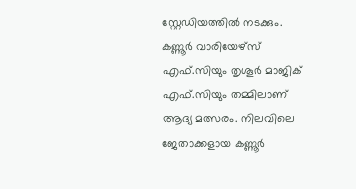സ്റ്റേഡിയത്തില്‍ നടക്കും. കണ്ണൂര്‍ വാരിയേഴ്‌സ് എഫ്.സിയും തൃശൂര്‍ മാജിക് എഫ്.സിയും തമ്മിലാണ് ആദ്യ മത്സരം. നിലവിലെ ജേതാക്കളായ കണ്ണൂര്‍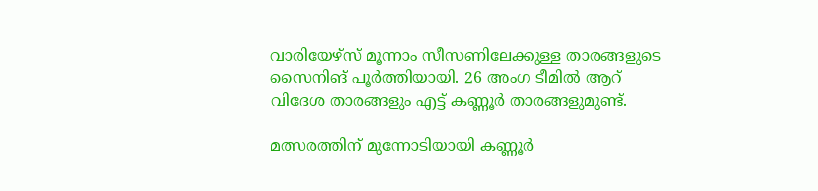വാരിയേഴ്‌സ് മൂന്നാം സീസണിലേക്കുള്ള താരങ്ങളുടെ സൈനിങ് പൂര്‍ത്തിയായി. 26 അംഗ ടീമില്‍ ആറ് വിദേശ താരങ്ങളും എട്ട് കണ്ണൂര്‍ താരങ്ങളുമുണ്ട്.

മത്സരത്തിന് മുന്നോടിയായി കണ്ണൂര്‍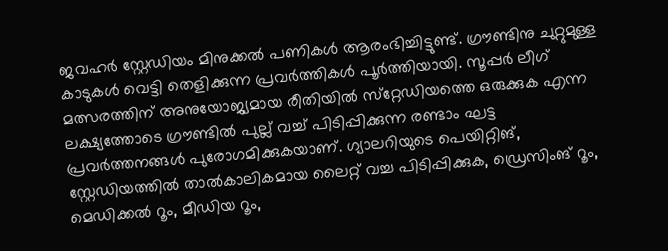ജവഹര്‍ സ്റ്റേഡിയം മിനുക്കല്‍ പണികള്‍ ആരംഭിച്ചിട്ടുണ്ട്. ഗ്രൗണ്ടിനു ചുറ്റുമുള്ള കാടുകള്‍ വെട്ടി തെളിക്കുന്ന പ്രവര്‍ത്തികള്‍ പൂര്‍ത്തിയായി. സൂപ്പര്‍ ലീഗ് മത്സരത്തിന് അനുയോജ്യമായ രീതിയില്‍ സ്‌റ്റേഡിയത്തെ ഒരുക്കുക എന്ന ലക്ഷ്യത്തോടെ ഗ്രൗണ്ടില്‍ പുല്ല് വച്ച് പിടിപ്പിക്കുന്ന രണ്ടാം ഘട്ട പ്രവര്‍ത്തനങ്ങള്‍ പുരോഗമിക്കുകയാണ്. ഗ്യാലറിയുടെ പെയിറ്റിങ്, സ്റ്റേഡിയത്തില്‍ താല്‍കാലികമായ ലൈറ്റ് വച്ച പിടിപ്പിക്കുക, ഡ്രെസിംങ് റൂം, മെഡിക്കല്‍ റൂം, മീഡിയ റൂം,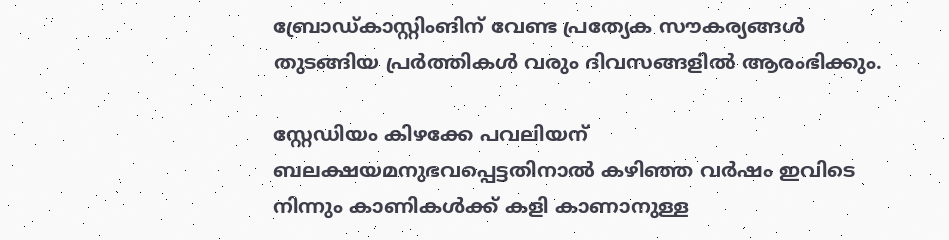ബ്രോഡ്കാസ്റ്റിംങിന് വേണ്ട പ്രത്യേക സൗകര്യങ്ങള്‍ തുടങ്ങിയ പ്രര്‍ത്തികള്‍ വരും ദിവസങ്ങളില്‍ ആരംഭിക്കും.

സ്റ്റേഡിയം കിഴക്കേ പവലിയന് ബലക്ഷയമനുഭവപ്പെട്ടതിനാല്‍ കഴിഞ്ഞ വര്‍ഷം ഇവിടെ നിന്നും കാണികള്‍ക്ക് കളി കാണാനുള്ള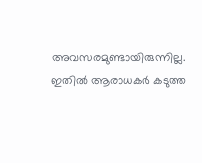അവസരമുണ്ടായിരുന്നില്ല. ഇതില്‍ ആരാധകര്‍ കടുത്ത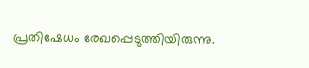പ്രതിഷേധം രേഖപ്പെടുത്തിയിരുന്നു.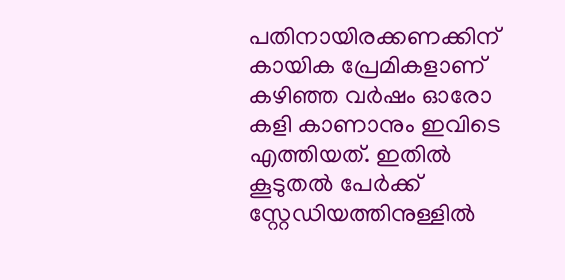പതിനായിരക്കണക്കിന് കായിക പ്രേമികളാണ് കഴിഞ്ഞ വര്‍ഷം ഓരോ കളി കാണാനും ഇവിടെ എത്തിയത്. ഇതില്‍ കൂടുതല്‍ പേര്‍ക്ക് സ്റ്റേഡിയത്തിനുള്ളില്‍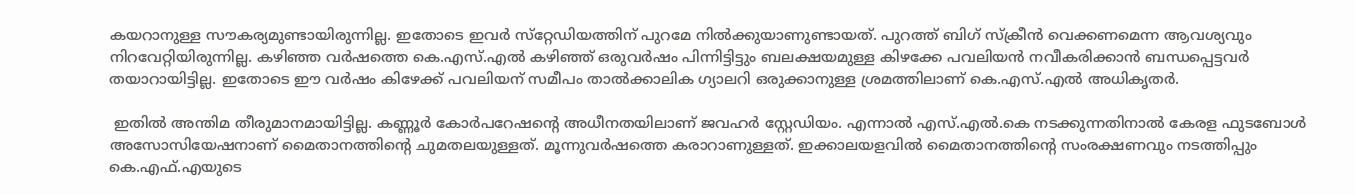കയറാനുള്ള സൗകര്യമുണ്ടായിരുന്നില്ല. ഇതോടെ ഇവര്‍ സ്‌റ്റേഡിയത്തിന് പുറമേ നില്‍ക്കുയാണുണ്ടായത്. പുറത്ത് ബിഗ് സ്‌ക്രീന്‍ വെക്കണമെന്ന ആവശ്യവും നിറവേറ്റിയിരുന്നില്ല. കഴിഞ്ഞ വര്‍ഷത്തെ കെ.എസ്.എല്‍ കഴിഞ്ഞ് ഒരുവര്‍ഷം പിന്നിട്ടിട്ടും ബലക്ഷയമുള്ള കിഴക്കേ പവലിയന്‍ നവീകരിക്കാന്‍ ബന്ധപ്പെട്ടവര്‍ തയാറായിട്ടില്ല. ഇതോടെ ഈ വര്‍ഷം കിഴേക്ക് പവലിയന് സമീപം താല്‍ക്കാലിക ഗ്യാലറി ഒരുക്കാനുള്ള ശ്രമത്തിലാണ് കെ.എസ്.എല്‍ അധികൃതര്‍.

 ഇതില്‍ അന്തിമ തീരുമാനമായിട്ടില്ല. കണ്ണൂര്‍ കോര്‍പറേഷന്റെ അധീനതയിലാണ് ജവഹര്‍ സ്റ്റേഡിയം. എന്നാല്‍ എസ്.എല്‍.കെ നടക്കുന്നതിനാല്‍ കേരള ഫുടബോള്‍ അസോസിയേഷനാണ് മൈതാനത്തിന്റെ ചുമതലയുള്ളത്. മൂന്നുവര്‍ഷത്തെ കരാറാണുള്ളത്. ഇക്കാലയളവില്‍ മൈതാനത്തിന്റെ സംരക്ഷണവും നടത്തിപ്പും കെ.എഫ്.എയുടെ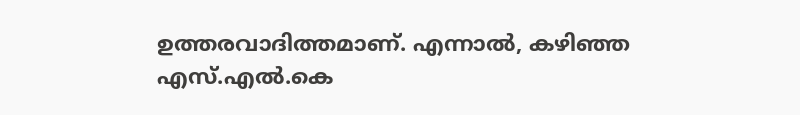ഉത്തരവാദിത്തമാണ്. എന്നാല്‍, കഴിഞ്ഞ എസ്.എല്‍.കെ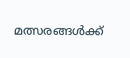മത്സരങ്ങള്‍ക്ക്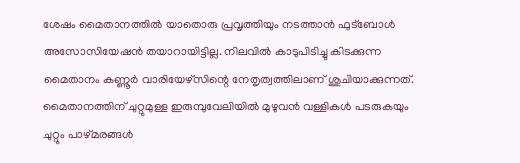ശേഷം മൈതാനത്തില്‍ യാതൊരു പ്രവൃത്തിയും നടത്താന്‍ ഫുട്‌ബോള്‍ അസോസിയേഷന്‍ തയാറായിട്ടില്ല. നിലവില്‍ കാടുപിടിച്ചു കിടക്കുന്ന മൈതാനം കണ്ണൂര്‍ വാരിയേഴ്‌സിന്റെ നേതൃത്വത്തിലാണ് ശുചിയാക്കുന്നത്. മൈതാനത്തിന് ചുറ്റുമുള്ള ഇരുമ്പുവേലിയില്‍ മുഴുവന്‍ വള്ളികള്‍ പടരുകയും ചുറ്റും പാഴ്മരങ്ങള്‍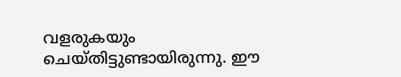വളരുകയും ചെയ്തിട്ടുണ്ടായിരുന്നു. ഈ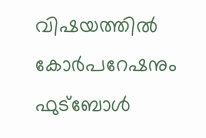വിഷയത്തില്‍ കോര്‍പറേഷനും ഫുട്‌ബോള്‍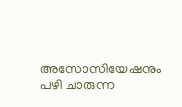അസോസിയേഷനും പഴി ചാരുന്ന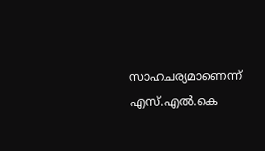സാഹചര്യമാണെന്ന് എസ്.എല്‍.കെ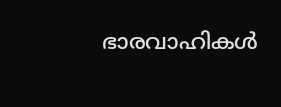ഭാരവാഹികള്‍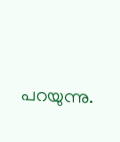പറയുന്നു.